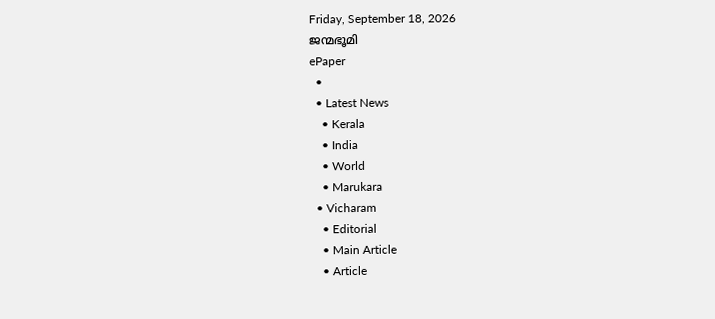Friday, September 18, 2026
ജന്മഭൂമി
ePaper
  •
  • Latest News
    • Kerala
    • India
    • World
    • Marukara
  • Vicharam
    • Editorial
    • Main Article
    • Article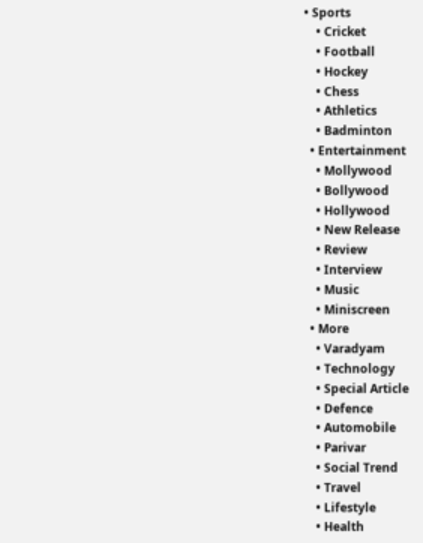• Sports
    • Cricket
    • Football
    • Hockey
    • Chess
    • Athletics
    • Badminton
  • Entertainment
    • Mollywood
    • Bollywood
    • Hollywood
    • New Release
    • Review
    • Interview
    • Music
    • Miniscreen
  • More
    • Varadyam
    • Technology
    • Special Article
    • Defence
    • Automobile
    • Parivar
    • Social Trend
    • Travel
    • Lifestyle
    • Health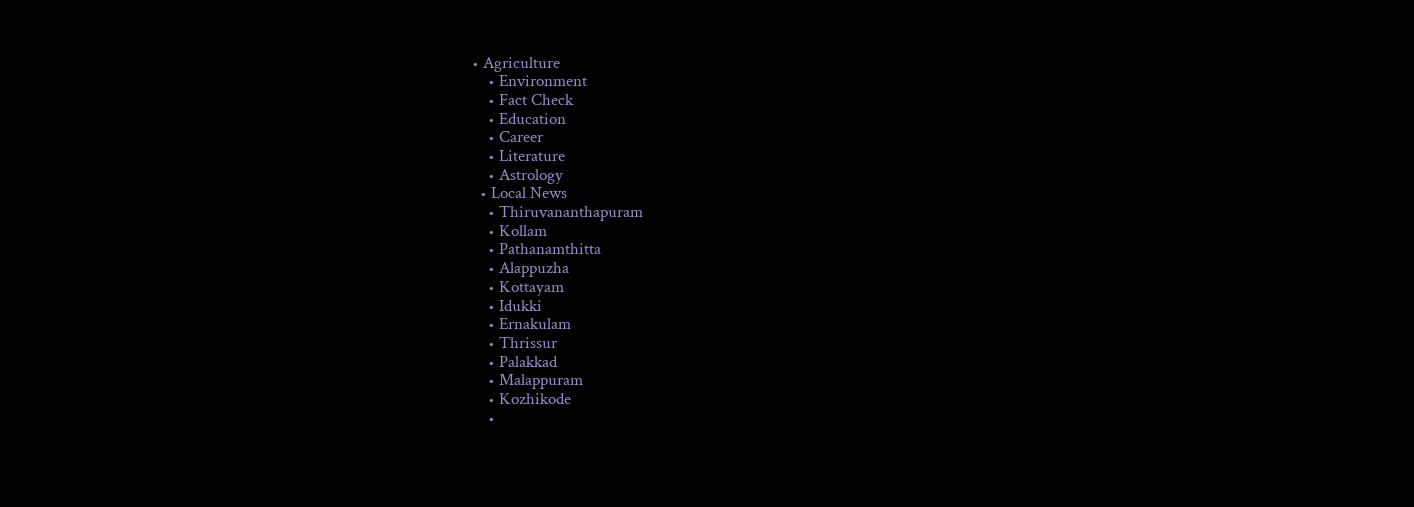• Agriculture
    • Environment
    • Fact Check
    • Education
    • Career
    • Literature
    • Astrology
  • Local News
    • Thiruvananthapuram
    • Kollam
    • Pathanamthitta
    • Alappuzha
    • Kottayam
    • Idukki
    • Ernakulam
    • Thrissur
    • Palakkad
    • Malappuram
    • Kozhikode
    •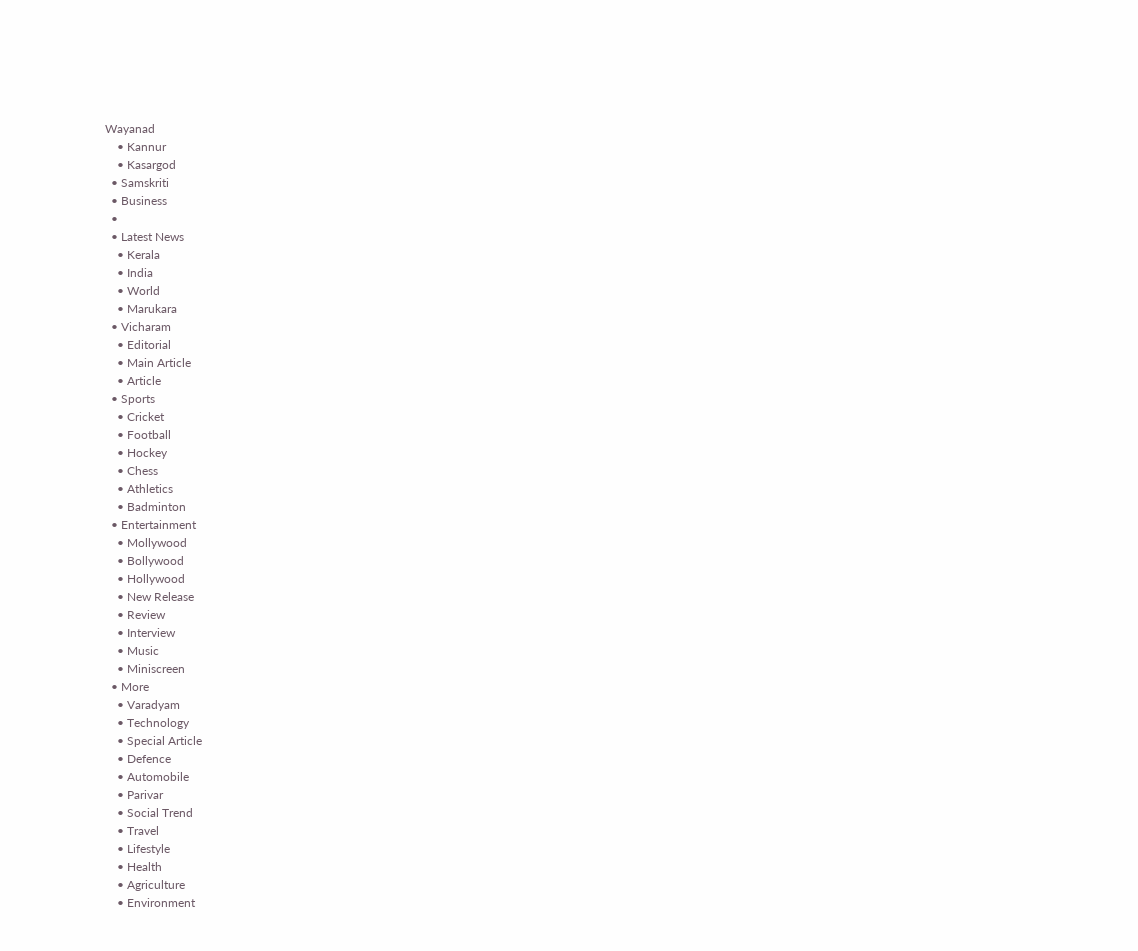Wayanad
    • Kannur
    • Kasargod
  • Samskriti
  • Business
  •
  • Latest News
    • Kerala
    • India
    • World
    • Marukara
  • Vicharam
    • Editorial
    • Main Article
    • Article
  • Sports
    • Cricket
    • Football
    • Hockey
    • Chess
    • Athletics
    • Badminton
  • Entertainment
    • Mollywood
    • Bollywood
    • Hollywood
    • New Release
    • Review
    • Interview
    • Music
    • Miniscreen
  • More
    • Varadyam
    • Technology
    • Special Article
    • Defence
    • Automobile
    • Parivar
    • Social Trend
    • Travel
    • Lifestyle
    • Health
    • Agriculture
    • Environment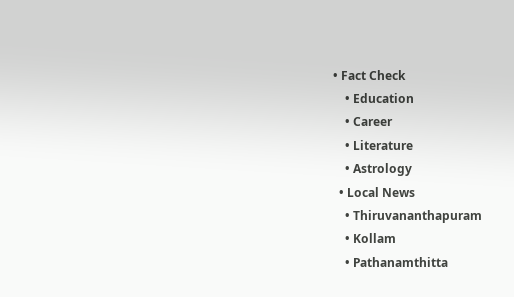• Fact Check
    • Education
    • Career
    • Literature
    • Astrology
  • Local News
    • Thiruvananthapuram
    • Kollam
    • Pathanamthitta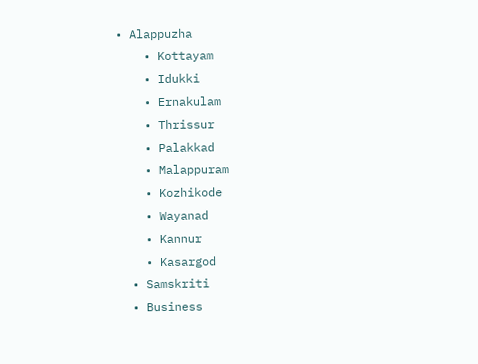• Alappuzha
    • Kottayam
    • Idukki
    • Ernakulam
    • Thrissur
    • Palakkad
    • Malappuram
    • Kozhikode
    • Wayanad
    • Kannur
    • Kasargod
  • Samskriti
  • Business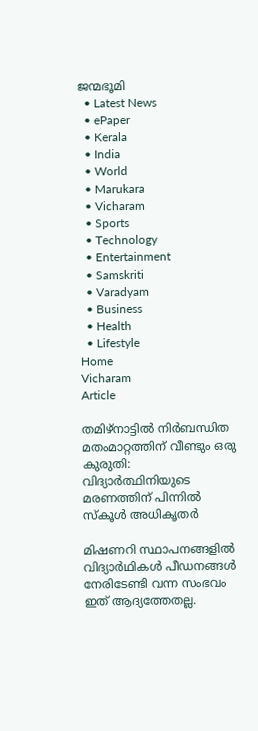ജന്മഭൂമി
  • Latest News
  • ePaper
  • Kerala
  • India
  • World
  • Marukara
  • Vicharam
  • Sports
  • Technology
  • Entertainment
  • Samskriti
  • Varadyam
  • Business
  • Health
  • Lifestyle
Home
Vicharam
Article

തമിഴ്‌നാട്ടില്‍ നിര്‍ബന്ധിത മതംമാറ്റത്തിന് വീണ്ടും ഒരു കുരുതി: വിദ്യാര്‍ത്ഥിനിയുടെ മരണത്തിന് പിന്നില്‍ സ്‌കൂള്‍ അധികൃതര്‍

മിഷണറി സ്ഥാപനങ്ങളില്‍ വിദ്യാര്‍ഥികള്‍ പീഡനങ്ങള്‍ നേരിടേണ്ടി വന്ന സംഭവം ഇത് ആദ്യത്തേതല്ല.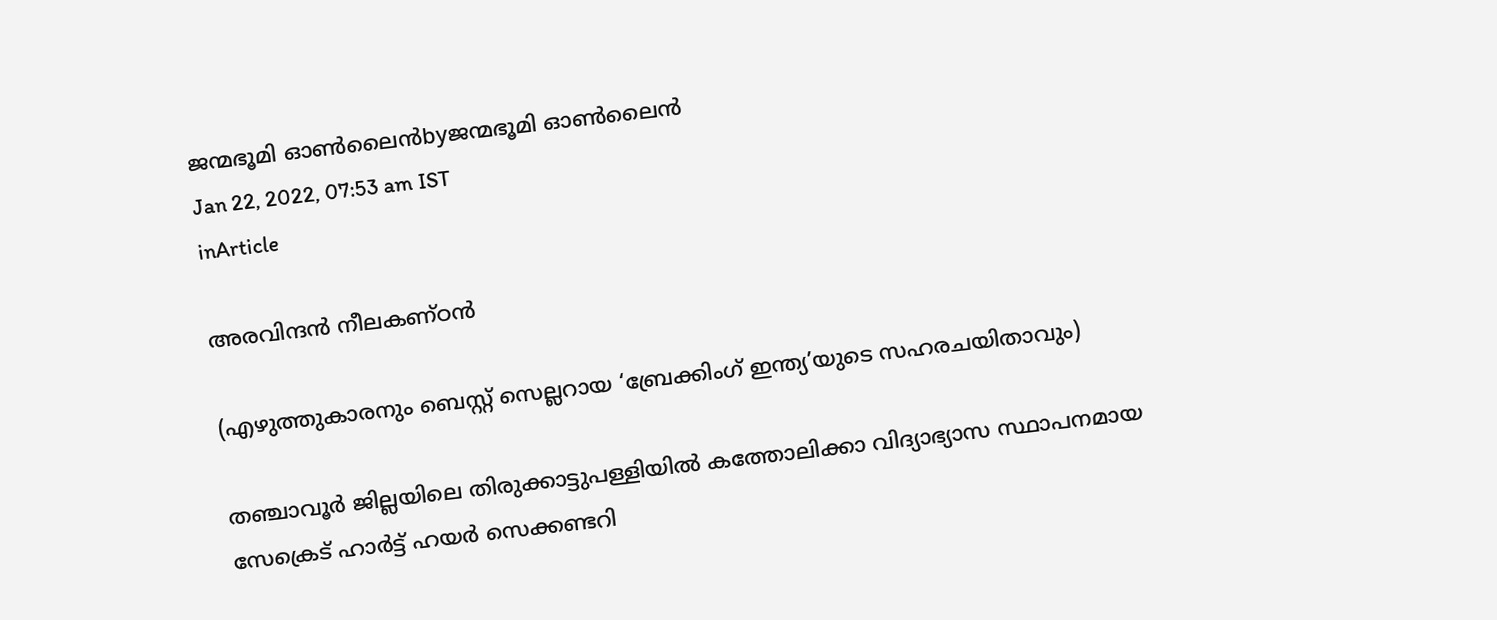ജന്മഭൂമി ഓണ്‍ലൈന്‍byജന്മഭൂമി ഓണ്‍ലൈന്‍
Jan 22, 2022, 07:53 am IST
inArticle

അരവിന്ദന്‍ നീലകണ്ഠന്‍

(എഴുത്തുകാരനും ബെസ്റ്റ് സെല്ലറായ ‘ബ്രേക്കിംഗ് ഇന്ത്യ’യുടെ സഹരചയിതാവും)

തഞ്ചാവൂര്‍ ജില്ലയിലെ തിരുക്കാട്ടുപള്ളിയില്‍ കത്തോലിക്കാ വിദ്യാഭ്യാസ സ്ഥാപനമായ സേക്രെട് ഹാര്‍ട്ട് ഹയര്‍ സെക്കണ്ടറി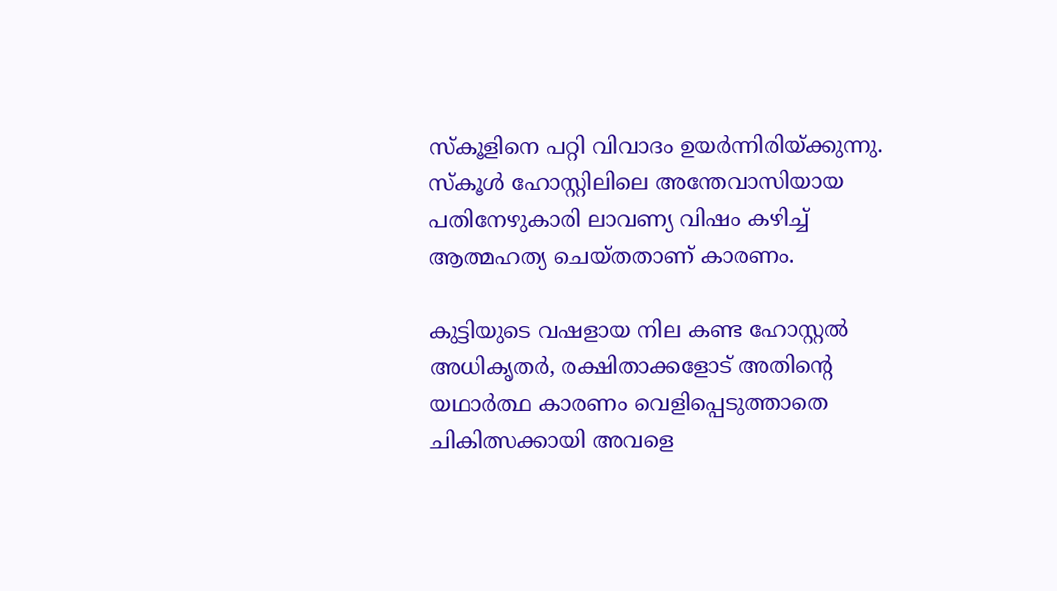സ്‌കൂളിനെ പറ്റി വിവാദം ഉയര്‍ന്നിരിയ്‌ക്കുന്നു. സ്‌കൂള്‍ ഹോസ്റ്റിലിലെ അന്തേവാസിയായ പതിനേഴുകാരി ലാവണ്യ വിഷം കഴിച്ച് ആത്മഹത്യ ചെയ്തതാണ് കാരണം.

കുട്ടിയുടെ വഷളായ നില കണ്ട ഹോസ്റ്റല്‍ അധികൃതര്‍, രക്ഷിതാക്കളോട് അതിന്റെ യഥാര്‍ത്ഥ കാരണം വെളിപ്പെടുത്താതെ ചികിത്സക്കായി അവളെ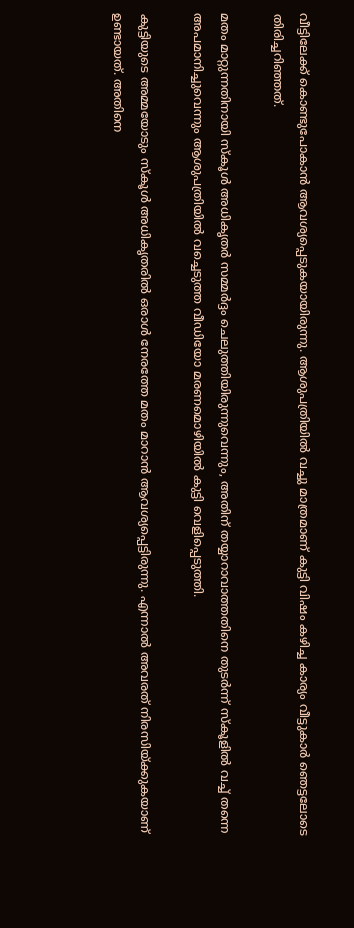വീട്ടിലേക്ക് കൊണ്ടുപോകാന്‍ ആവശ്യപ്പെടുകയായിരുന്നു. ആശുപത്രിയില്‍ വച്ചു മാത്രമാണ് കുട്ടി വിഷം കഴിച്ച കാര്യം വീട്ടുകാര്‍ ഞെട്ടലോടെ തിരിച്ചറിഞ്ഞത്.

മതം മാറ്റുന്നതിനായി സ്‌കൂള്‍ അധികൃതര്‍ സമ്മര്‍ദ്ദം ചെലുത്തിയിരുന്നുവെന്നും, അതിന് തയ്യാറാവാത്തതിനെ തുടര്‍ന്ന് സ്‌കൂളില്‍ വച്ച് തന്നെ അപമാനിച്ചുവെന്നും ആശുപത്രിയില്‍ വച്ചെടുത്ത വീഡിയോ മരണമൊഴിയില്‍ കുട്ടി വെളിപ്പെടുത്തി.

കുട്ടിയുടെ അമ്മയോടും സ്‌കൂള്‍ അധികൃതരില്‍ ഒരാള്‍ നേരത്തേ മതം മാറാന്‍ ആവശ്യപ്പെട്ടിരുന്നു. എന്നാല്‍ അവരത് നിരസിയ്‌ക്കുകയാണ് ഉണ്ടായത്. അതിനെ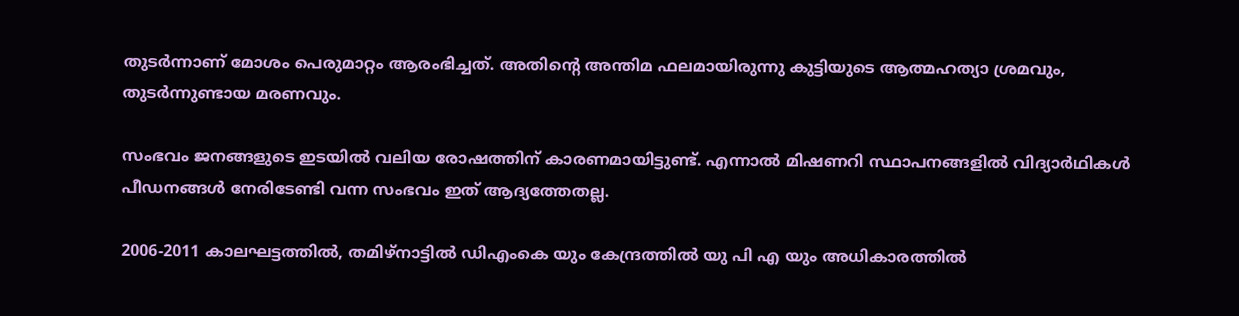തുടര്‍ന്നാണ് മോശം പെരുമാറ്റം ആരംഭിച്ചത്. അതിന്റെ അന്തിമ ഫലമായിരുന്നു കുട്ടിയുടെ ആത്മഹത്യാ ശ്രമവും, തുടര്‍ന്നുണ്ടായ മരണവും.

സംഭവം ജനങ്ങളുടെ ഇടയില്‍ വലിയ രോഷത്തിന് കാരണമായിട്ടുണ്ട്. എന്നാല്‍ മിഷണറി സ്ഥാപനങ്ങളില്‍ വിദ്യാര്‍ഥികള്‍ പീഡനങ്ങള്‍ നേരിടേണ്ടി വന്ന സംഭവം ഇത് ആദ്യത്തേതല്ല.

2006-2011 കാലഘട്ടത്തില്‍, തമിഴ്‌നാട്ടില്‍ ഡിഎംകെ യും കേന്ദ്രത്തില്‍ യു പി എ യും അധികാരത്തില്‍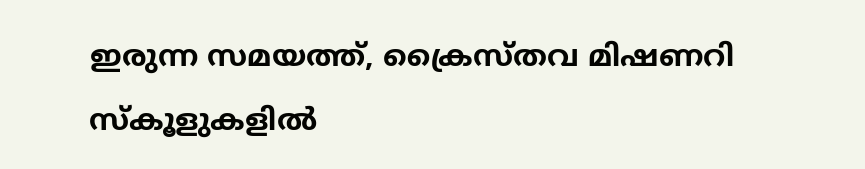ഇരുന്ന സമയത്ത്, ക്രൈസ്തവ മിഷണറി സ്‌കൂളുകളില്‍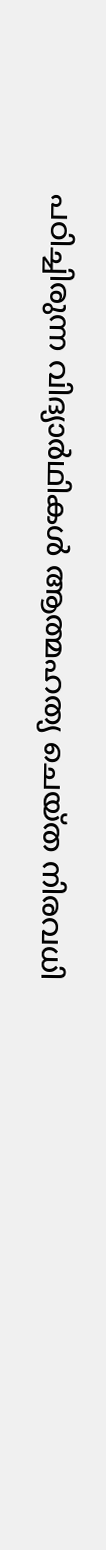പഠിച്ചിരുന്ന വിദ്യാര്‍ഥികള്‍ ആത്മഹത്യ ചെയ്ത നിരവധി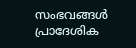സംഭവങ്ങള്‍ പ്രാദേശിക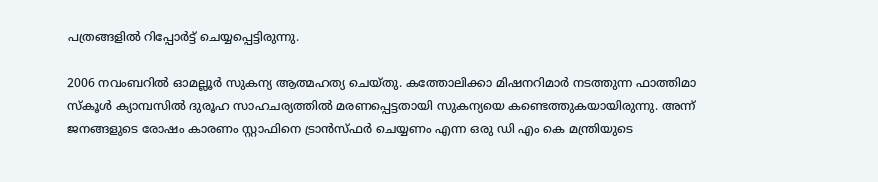പത്രങ്ങളില്‍ റിപ്പോര്‍ട്ട് ചെയ്യപ്പെട്ടിരുന്നു.

2006 നവംബറില്‍ ഓമല്ലൂര്‍ സുകന്യ ആത്മഹത്യ ചെയ്തു. കത്തോലിക്കാ മിഷനറിമാര്‍ നടത്തുന്ന ഫാത്തിമാ സ്‌കൂള്‍ ക്യാമ്പസില്‍ ദുരൂഹ സാഹചര്യത്തില്‍ മരണപ്പെട്ടതായി സുകന്യയെ കണ്ടെത്തുകയായിരുന്നു. അന്ന് ജനങ്ങളുടെ രോഷം കാരണം സ്റ്റാഫിനെ ട്രാന്‍സ്ഫര്‍ ചെയ്യണം എന്ന ഒരു ഡി എം കെ മന്ത്രിയുടെ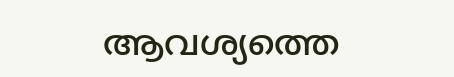ആവശ്യത്തെ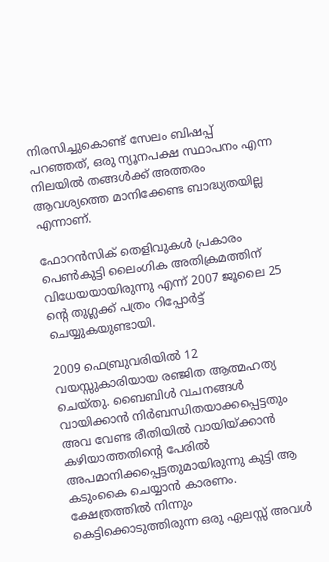നിരസിച്ചുകൊണ്ട് സേലം ബിഷപ്പ് പറഞ്ഞത്, ഒരു ന്യൂനപക്ഷ സ്ഥാപനം എന്ന നിലയില്‍ തങ്ങള്‍ക്ക് അത്തരം ആവശ്യത്തെ മാനിക്കേണ്ട ബാദ്ധ്യതയില്ല എന്നാണ്.

ഫോറന്‍സിക് തെളിവുകള്‍ പ്രകാരം പെണ്‍കുട്ടി ലൈംഗിക അതിക്രമത്തിന് വിധേയയായിരുന്നു എന്ന് 2007 ജൂലൈ 25 ന്റെ തുഗ്ലക്ക് പത്രം റിപ്പോര്‍ട്ട് ചെയ്യുകയുണ്ടായി.

2009 ഫെബ്രുവരിയില്‍ 12 വയസ്സുകാരിയായ രഞ്ജിത ആത്മഹത്യ ചെയ്തു. ബൈബിള്‍ വചനങ്ങള്‍ വായിക്കാന്‍ നിര്‍ബന്ധിതയാക്കപ്പെട്ടതും അവ വേണ്ട രീതിയില്‍ വായിയ്‌ക്കാന്‍ കഴിയാത്തതിന്റെ പേരില്‍ അപമാനിക്കപ്പെട്ടതുമായിരുന്നു കുട്ടി ആ കടുംകൈ ചെയ്യാന്‍ കാരണം. ക്ഷേത്രത്തില്‍ നിന്നും കെട്ടിക്കൊടുത്തിരുന്ന ഒരു ഏലസ്സ് അവള്‍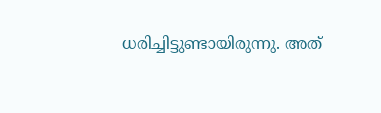ധരിച്ചിട്ടുണ്ടായിരുന്നു. അത്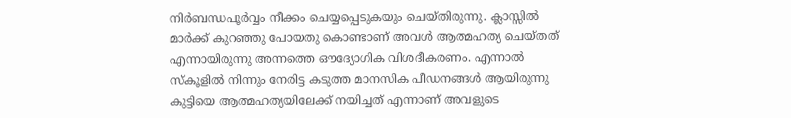നിര്‍ബന്ധപൂര്‍വ്വം നീക്കം ചെയ്യപ്പെടുകയും ചെയ്തിരുന്നു. ക്ലാസ്സില്‍ മാര്‍ക്ക് കുറഞ്ഞു പോയതു കൊണ്ടാണ് അവള്‍ ആത്മഹത്യ ചെയ്തത് എന്നായിരുന്നു അന്നത്തെ ഔദ്യോഗിക വിശദീകരണം. എന്നാല്‍ സ്‌കൂളില്‍ നിന്നും നേരിട്ട കടുത്ത മാനസിക പീഡനങ്ങള്‍ ആയിരുന്നു കുട്ടിയെ ആത്മഹത്യയിലേക്ക് നയിച്ചത് എന്നാണ് അവളുടെ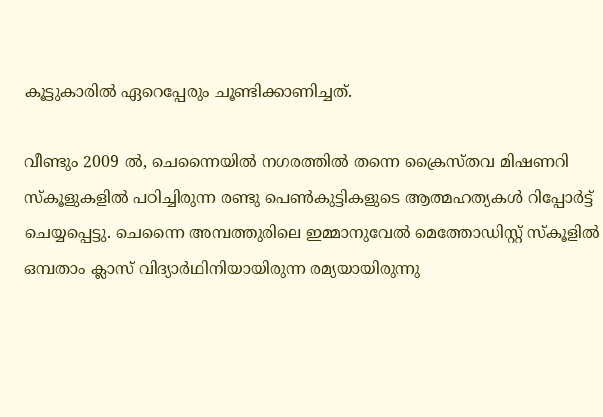കൂട്ടുകാരില്‍ ഏറെപ്പേരും ചൂണ്ടിക്കാണിച്ചത്.

വീണ്ടും 2009 ല്‍, ചെന്നൈയില്‍ നഗരത്തില്‍ തന്നെ ക്രൈസ്തവ മിഷണറി സ്‌കൂളുകളില്‍ പഠിച്ചിരുന്ന രണ്ടു പെണ്‍കുട്ടികളുടെ ആത്മഹത്യകള്‍ റിപ്പോര്‍ട്ട് ചെയ്യപ്പെട്ടു. ചെന്നൈ അമ്പത്തുരിലെ ഇമ്മാനുവേല്‍ മെത്തോഡിസ്റ്റ് സ്‌കൂളില്‍ ഒമ്പതാം ക്ലാസ് വിദ്യാര്‍ഥിനിയായിരുന്ന രമ്യയായിരുന്നു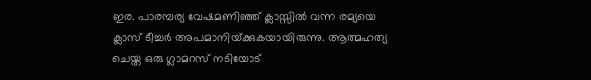ഇര. പാരമ്പര്യ വേഷമണിഞ്ഞ് ക്ലാസ്സില്‍ വന്ന രമ്യയെ ക്ലാസ് ടീച്ചര്‍ അപമാനിയ്‌ക്കുകയായിരുന്നു. ആത്മഹത്യ ചെയ്ത ഒരു ഗ്ലാമറസ് നടിയോട്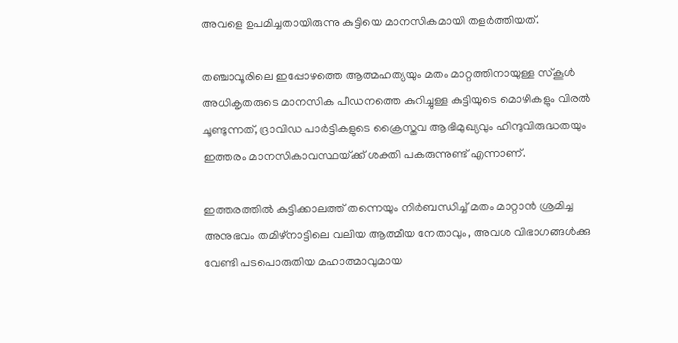അവളെ ഉപമിച്ചതായിരുന്നു കുട്ടിയെ മാനസികമായി തളര്‍ത്തിയത്.

തഞ്ചാവൂരിലെ ഇപ്പോഴത്തെ ആത്മഹത്യയും മതം മാറ്റത്തിനായുള്ള സ്‌കൂള്‍ അധികൃതരുടെ മാനസിക പീഡനത്തെ കുറിച്ചുള്ള കുട്ടിയുടെ മൊഴികളും വിരല്‍ ചൂണ്ടുന്നത്, ദ്രാവിഡ പാര്‍ട്ടികളുടെ ക്രൈസ്തവ ആഭിമുഖ്യവും ഹിന്ദുവിരുദ്ധതയും ഇത്തരം മാനസികാവസ്ഥയ്‌ക്ക് ശക്തി പകരുന്നുണ്ട് എന്നാണ്.

ഇത്തരത്തില്‍ കുട്ടിക്കാലത്ത് തന്നെയും നിര്‍ബന്ധിച്ച് മതം മാറ്റാന്‍ ശ്രമിച്ച അനുഭവം തമിഴ്‌നാട്ടിലെ വലിയ ആത്മീയ നേതാവും, അവശ വിഭാഗങ്ങള്‍ക്കു വേണ്ടി പടപൊരുതിയ മഹാത്മാവുമായ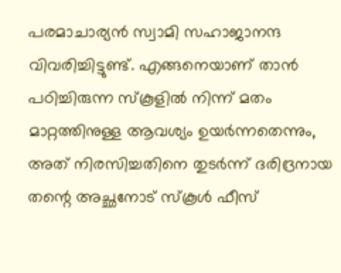പരമാചാര്യന്‍ സ്വാമി സഹാജാനന്ദ വിവരിച്ചിട്ടുണ്ട്. എങ്ങനെയാണ് താന്‍ പഠിച്ചിരുന്ന സ്‌കൂളില്‍ നിന്ന് മതം മാറ്റത്തിനുള്ള ആവശ്യം ഉയര്‍ന്നതെന്നും, അത് നിരസിച്ചതിനെ തുടര്‍ന്ന് ദരിദ്രനായ തന്റെ അച്ഛനോട് സ്‌കൂള്‍ ഫീസ്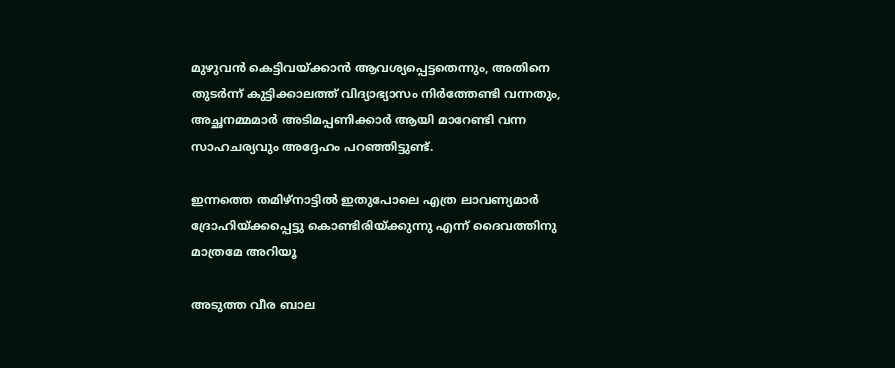മുഴുവന്‍ കെട്ടിവയ്‌ക്കാന്‍ ആവശ്യപ്പെട്ടതെന്നും, അതിനെ തുടര്‍ന്ന് കുട്ടിക്കാലത്ത് വിദ്യാഭ്യാസം നിര്‍ത്തേണ്ടി വന്നതും, അച്ഛനമ്മമാര്‍ അടിമപ്പണിക്കാര്‍ ആയി മാറേണ്ടി വന്ന സാഹചര്യവും അദ്ദേഹം പറഞ്ഞിട്ടുണ്ട്.

ഇന്നത്തെ തമിഴ്‌നാട്ടില്‍ ഇതുപോലെ എത്ര ലാവണ്യമാര്‍ ദ്രോഹിയ്‌ക്കപ്പെട്ടു കൊണ്ടിരിയ്‌ക്കുന്നു എന്ന് ദൈവത്തിനു മാത്രമേ അറിയൂ

അടുത്ത വീര ബാല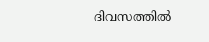ദിവസത്തില്‍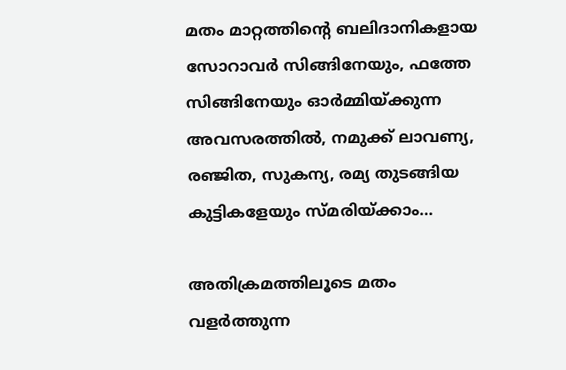മതം മാറ്റത്തിന്റെ ബലിദാനികളായ സോറാവര്‍ സിങ്ങിനേയും, ഫത്തേ സിങ്ങിനേയും ഓര്‍മ്മിയ്‌ക്കുന്ന അവസരത്തില്‍, നമുക്ക് ലാവണ്യ, രഞ്ജിത, സുകന്യ, രമ്യ തുടങ്ങിയ കുട്ടികളേയും സ്മരിയ്‌ക്കാം…

അതിക്രമത്തിലൂടെ മതം വളര്‍ത്തുന്ന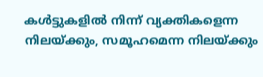കള്‍ട്ടുകളില്‍ നിന്ന് വ്യക്തികളെന്ന നിലയ്‌ക്കും, സമൂഹമെന്ന നിലയ്‌ക്കും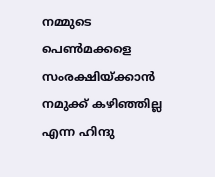നമ്മുടെ പെണ്‍മക്കളെ സംരക്ഷിയ്‌ക്കാന്‍ നമുക്ക് കഴിഞ്ഞില്ല എന്ന ഹിന്ദു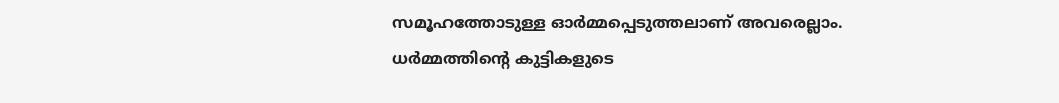സമൂഹത്തോടുള്ള ഓര്‍മ്മപ്പെടുത്തലാണ് അവരെല്ലാം. ധര്‍മ്മത്തിന്റെ കുട്ടികളുടെ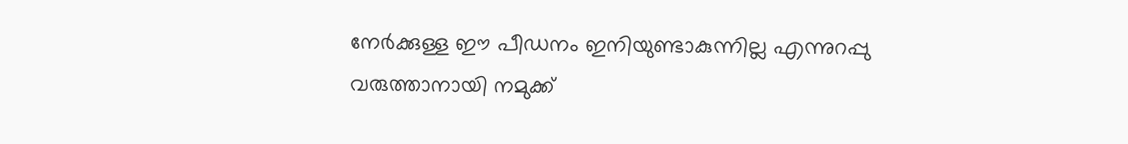നേര്‍ക്കുള്ള ഈ പീഡനം ഇനിയുണ്ടാകുന്നില്ല എന്നുറപ്പു വരുത്താനായി നമുക്ക്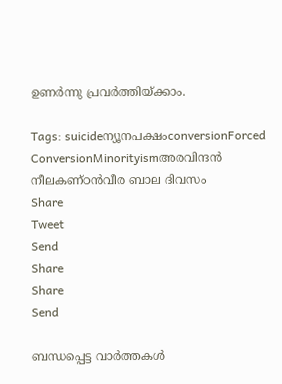ഉണര്‍ന്നു പ്രവര്‍ത്തിയ്‌ക്കാം.

Tags: suicideന്യൂനപക്ഷംconversionForced ConversionMinorityismഅരവിന്ദന്‍ നീലകണ്ഠന്‍വീര ബാല ദിവസം
Share
Tweet
Send
Share
Share
Send

ബന്ധപ്പെട്ട വാര്‍ത്തകള്‍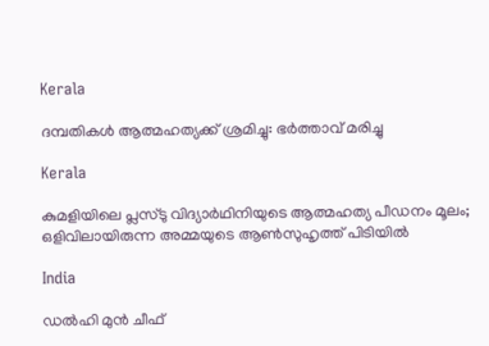Kerala

ദമ്പതികള്‍ ആത്മഹത്യക്ക് ശ്രമിച്ചു: ഭര്‍ത്താവ് മരിച്ചു

Kerala

കുമളിയിലെ പ്ലസ്‌ടു വിദ്യാർഥിനിയുടെ ആത്മഹത്യ പീഡനം മൂലം; ഒളിവിലായിരുന്ന അമ്മയുടെ ആണ്‍സുഹൃത്ത് പിടിയില്‍

India

ഡൽഹി മുൻ ചീഫ്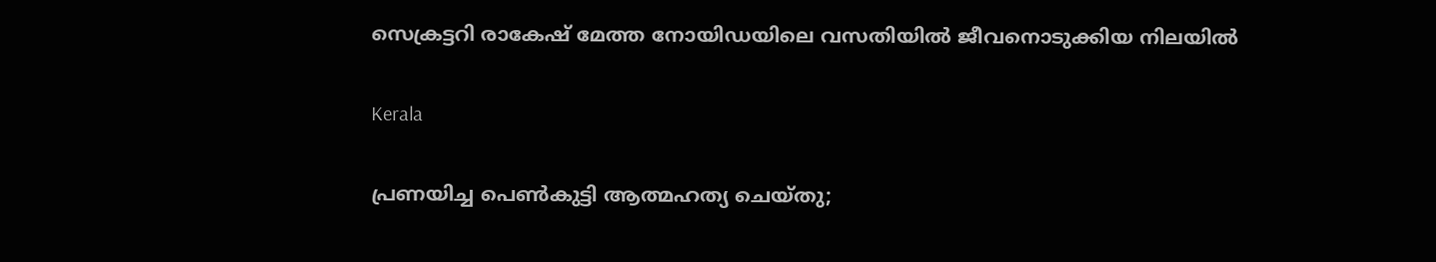സെക്രട്ടറി രാകേഷ് മേത്ത നോയിഡയിലെ വസതിയിൽ ജീവനൊടുക്കിയ നിലയിൽ

Kerala

പ്രണയിച്ച പെൺകുട്ടി ആത്മഹത്യ ചെയ്തു;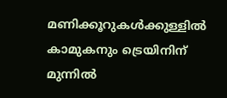മണിക്കൂറുകൾക്കുള്ളിൽ കാമുകനും ട്രെയിനിന് മുന്നിൽ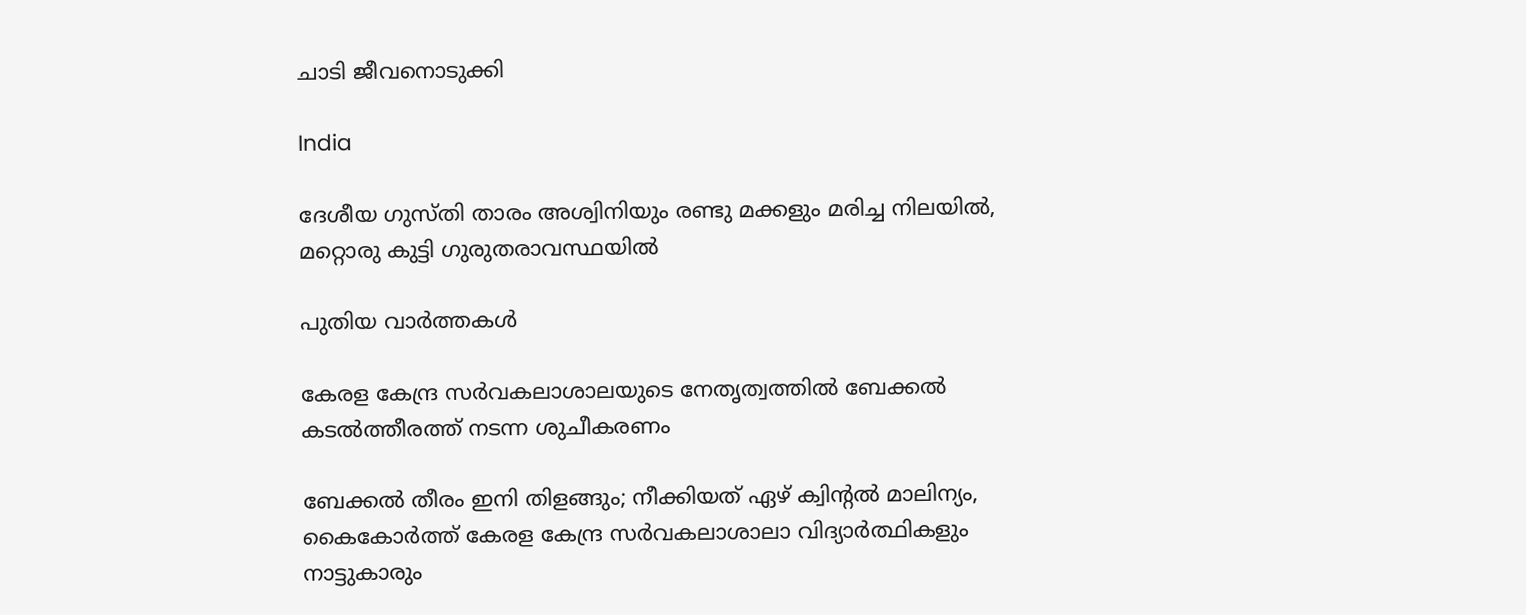ചാടി ജീവനൊടുക്കി

India

ദേശീയ ഗുസ്തി താരം അശ്വിനിയും രണ്ടു മക്കളും മരിച്ച നിലയിൽ, മറ്റൊരു കുട്ടി ഗുരുതരാവസ്ഥയിൽ

പുതിയ വാര്‍ത്തകള്‍

കേരള കേന്ദ്ര സര്‍വകലാശാലയുടെ നേതൃത്വത്തില്‍ ബേക്കല്‍ കടല്‍ത്തീരത്ത് നടന്ന ശുചീകരണം

ബേക്കല്‍ തീരം ഇനി തിളങ്ങും; നീക്കിയത് ഏഴ് ക്വിന്റല്‍ മാലിന്യം, കൈകോര്‍ത്ത് കേരള കേന്ദ്ര സര്‍വകലാശാലാ വിദ്യാര്‍ത്ഥികളും നാട്ടുകാരും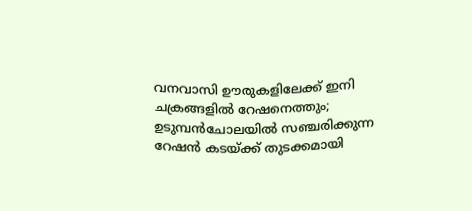വനവാസി ഊരുകളിലേക്ക് ഇനി ചക്രങ്ങളില്‍ റേഷനെത്തും; ഉടുമ്പന്‍ചോലയില്‍ സഞ്ചരിക്കുന്ന റേഷന്‍ കടയ്‌ക്ക് തുടക്കമായി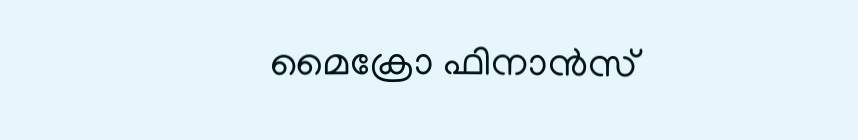മൈക്രോ ഫിനാൻസ്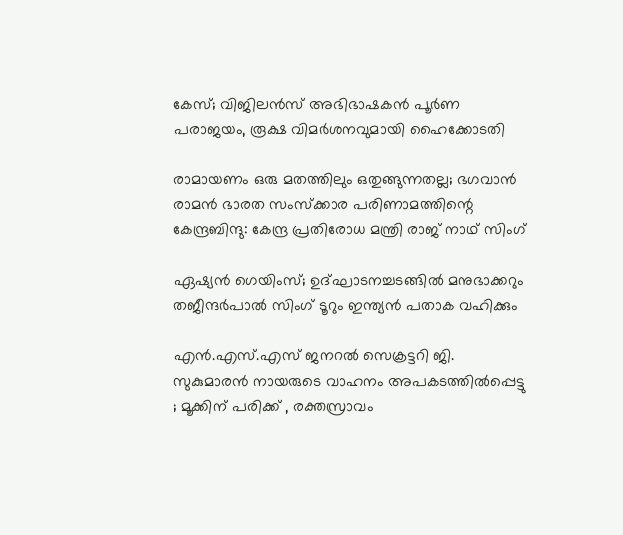കേസ്; വിജിലൻസ് അഭിഭാഷകൻ പൂർണ പരാജയം, രൂക്ഷ വിമർശനവുമായി ഹൈക്കോടതി

രാമായണം ഒരു മതത്തിലും ഒതുങ്ങുന്നതല്ല; ഭഗവാൻ രാമൻ ഭാരത സംസ്ക്കാര പരിണാമത്തിന്റെ കേന്ദ്രബിന്ദു: കേന്ദ്ര പ്രതിരോധ മന്ത്രി രാജ് നാഥ് സിംഗ്

ഏഷ്യൻ ഗെയിംസ്; ഉദ്ഘാടനച്ചടങ്ങിൽ മനുഭാക്കറും തജീന്ദർപാൽ സിംഗ് ടൂറും ഇന്ത്യൻ പതാക വഹിക്കും

എൻ.എസ്.എസ് ജനറൽ സെക്രട്ടറി ജി. സുകുമാരൻ നായരുടെ വാഹനം അപകടത്തിൽപ്പെട്ടു ; മൂക്കിന് പരിക്ക് , രക്തസ്രാവം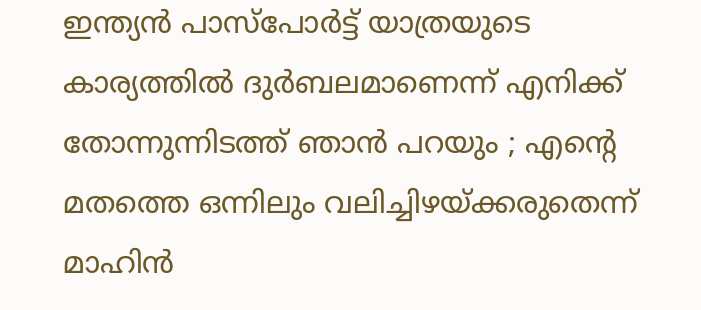ഇന്ത്യൻ പാസ്പോർട്ട് യാത്രയുടെ കാര്യത്തിൽ ദുർബലമാണെന്ന് എനിക്ക് തോന്നുന്നിടത്ത് ഞാൻ പറയും ; എന്റെ മതത്തെ ഒന്നിലും വലിച്ചിഴയ്‌ക്കരുതെന്ന് മാഹിൻ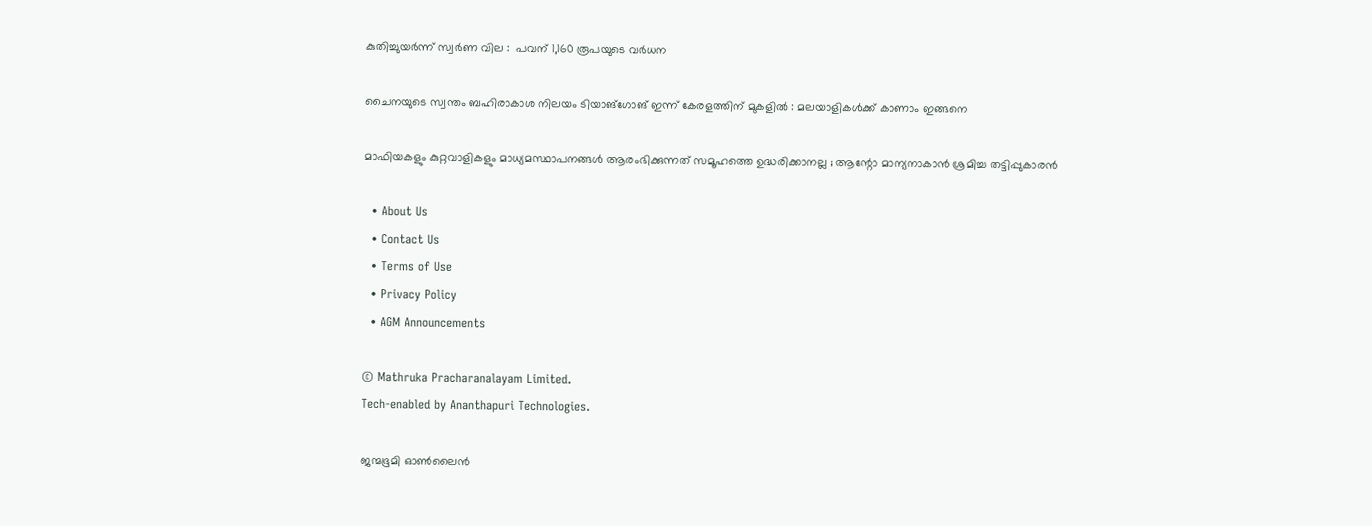കുതിച്ചുയര്‍ന്ന് സ്വർണ വില :  പവന് 1,160 രൂപയുടെ വര്‍ധന

ചൈനയുടെ സ്വന്തം ബഹിരാകാശ നിലയം ടിയാങ്ഗോങ് ഇന്ന് കേരളത്തിന് മുകളിൽ : മലയാളികൾക്ക് കാണാം ഇങ്ങനെ

മാഫിയകളും കുറ്റവാളികളും മാധ്യമസ്ഥാപനങ്ങൾ ആരംഭിക്കുന്നത് സമൂഹത്തെ ഉദ്ധരിക്കാനല്ല ; ആന്റോ മാന്യനാകാൻ ശ്രമിച്ച തട്ടിപ്പുകാരൻ

  • About Us
  • Contact Us
  • Terms of Use
  • Privacy Policy
  • AGM Announcements

© Mathruka Pracharanalayam Limited.
Tech-enabled by Ananthapuri Technologies.

ജന്മഭൂമി ഓണ്‍ലൈന്‍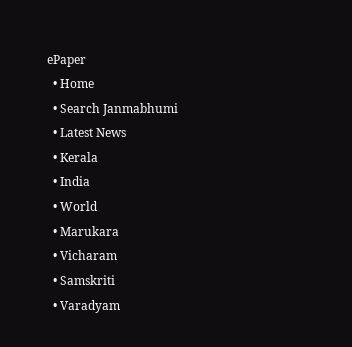ePaper
  • Home
  • Search Janmabhumi
  • Latest News
  • Kerala
  • India
  • World
  • Marukara
  • Vicharam
  • Samskriti
  • Varadyam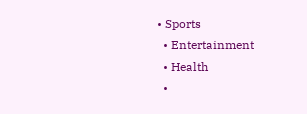• Sports
  • Entertainment
  • Health
  •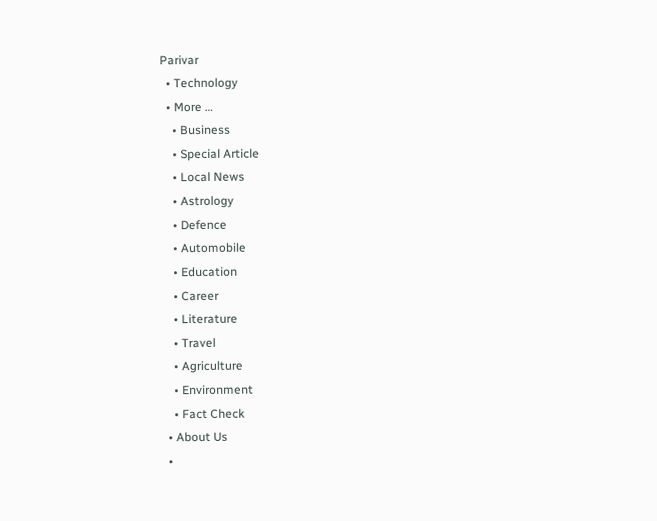Parivar
  • Technology
  • More …
    • Business
    • Special Article
    • Local News
    • Astrology
    • Defence
    • Automobile
    • Education
    • Career
    • Literature
    • Travel
    • Agriculture
    • Environment
    • Fact Check
  • About Us
  •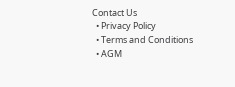Contact Us
  • Privacy Policy
  • Terms and Conditions
  • AGM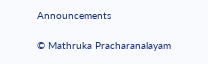Announcements

© Mathruka Pracharanalayam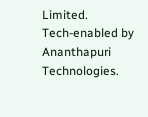Limited.
Tech-enabled by Ananthapuri Technologies.